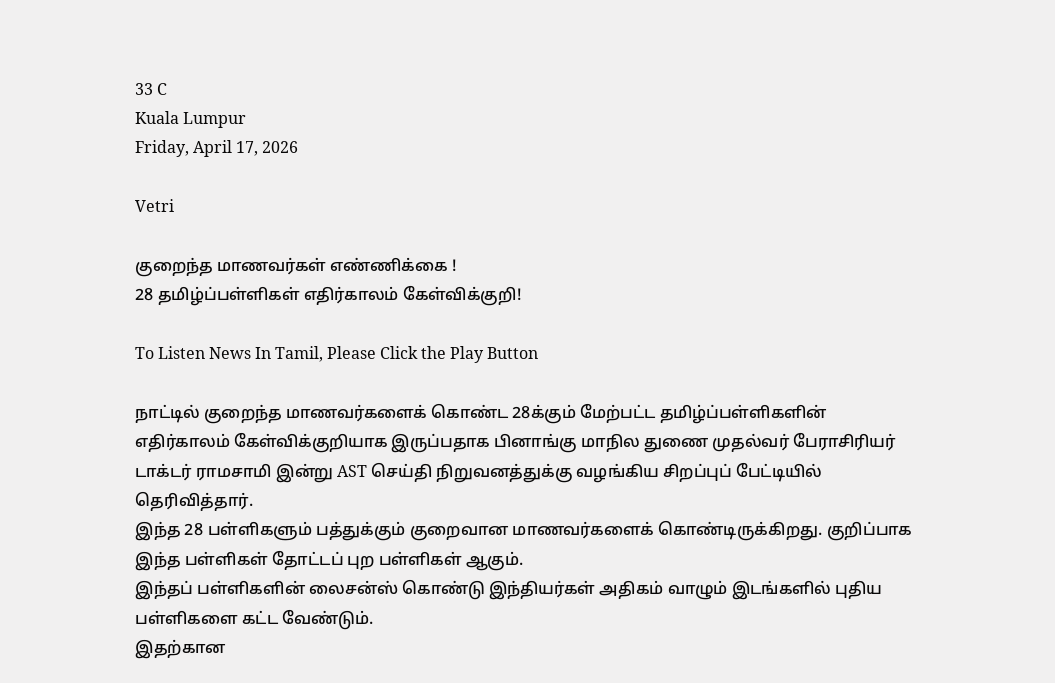33 C
Kuala Lumpur
Friday, April 17, 2026

Vetri

குறைந்த மாணவர்கள் எண்ணிக்கை !
28 தமிழ்ப்பள்ளிகள் எதிர்காலம் கேள்விக்குறி!

To Listen News In Tamil, Please Click the Play Button

நாட்டில் குறைந்த மாணவர்களைக் கொண்ட 28க்கும் மேற்பட்ட தமிழ்ப்பள்ளிகளின் எதிர்காலம் கேள்விக்குறியாக இருப்பதாக பினாங்கு மாநில துணை முதல்வர் பேராசிரியர் டாக்டர் ராமசாமி இன்று AST செய்தி நிறுவனத்துக்கு வழங்கிய சிறப்புப் பேட்டியில் தெரிவித்தார்.
இந்த 28 பள்ளிகளும் பத்துக்கும் குறைவான மாணவர்களைக் கொண்டிருக்கிறது. குறிப்பாக இந்த பள்ளிகள் தோட்டப் புற பள்ளிகள் ஆகும்.
இந்தப் பள்ளிகளின் லைசன்ஸ் கொண்டு இந்தியர்கள் அதிகம் வாழும் இடங்களில் புதிய பள்ளிகளை கட்ட வேண்டும்.
இதற்கான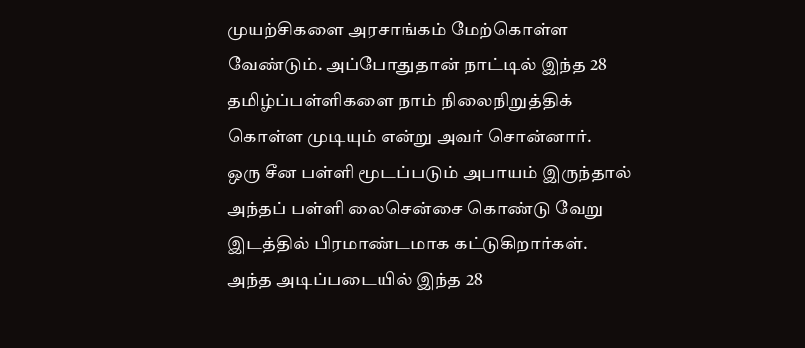முயற்சிகளை அரசாங்கம் மேற்கொள்ள வேண்டும். அப்போதுதான் நாட்டில் இந்த 28 தமிழ்ப்பள்ளிகளை நாம் நிலைநிறுத்திக் கொள்ள முடியும் என்று அவர் சொன்னார்.
ஒரு சீன பள்ளி மூடப்படும் அபாயம் இருந்தால் அந்தப் பள்ளி லைசென்சை கொண்டு வேறு இடத்தில் பிரமாண்டமாக கட்டுகிறார்கள்.
அந்த அடிப்படையில் இந்த 28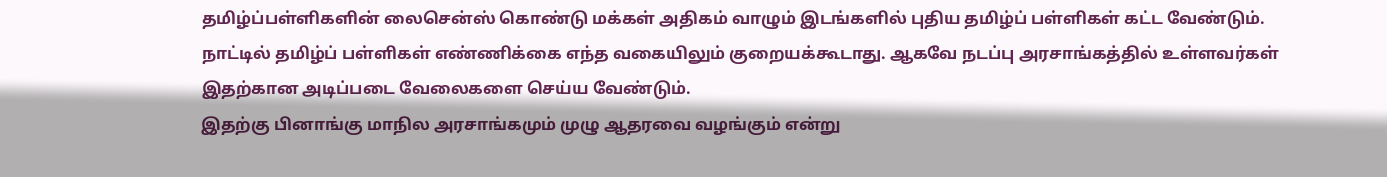தமிழ்ப்பள்ளிகளின் லைசென்ஸ் கொண்டு மக்கள் அதிகம் வாழும் இடங்களில் புதிய தமிழ்ப் பள்ளிகள் கட்ட வேண்டும்.
நாட்டில் தமிழ்ப் பள்ளிகள் எண்ணிக்கை எந்த வகையிலும் குறையக்கூடாது. ஆகவே நடப்பு அரசாங்கத்தில் உள்ளவர்கள் இதற்கான அடிப்படை வேலைகளை செய்ய வேண்டும்.
இதற்கு பினாங்கு மாநில அரசாங்கமும் முழு ஆதரவை வழங்கும் என்று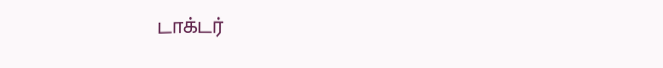டாக்டர்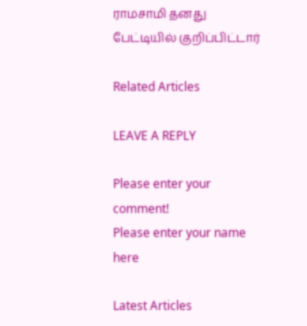ராமசாமி தனது பேட்டியில் குறிப்பிட்டார்

Related Articles

LEAVE A REPLY

Please enter your comment!
Please enter your name here

Latest Articles